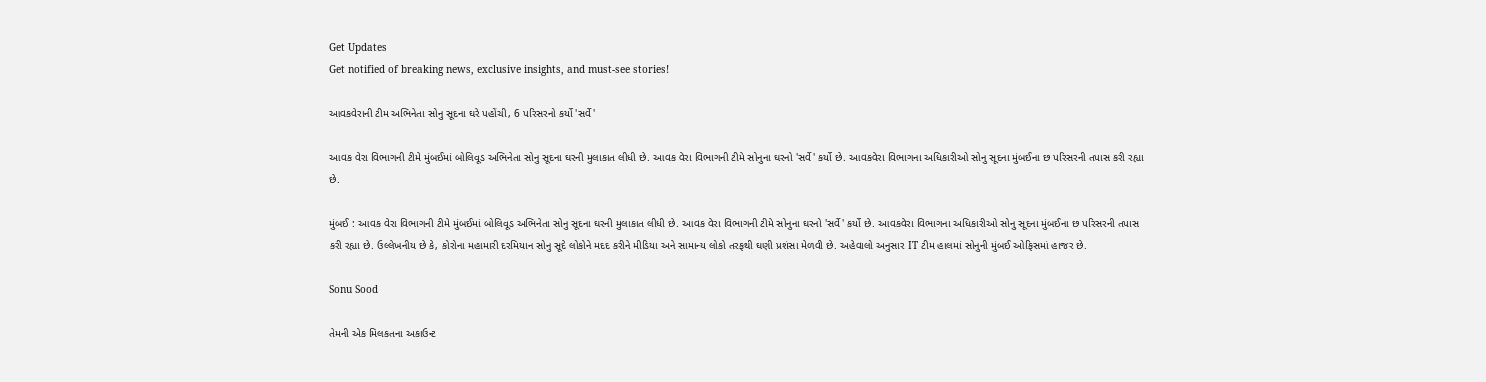Get Updates
Get notified of breaking news, exclusive insights, and must-see stories!

આવકવેરાની ટીમ અભિનેતા સોનુ સૂદના ઘરે પહોંચી, 6 પરિસરનો કર્યો 'સર્વે'

આવક વેરા વિભાગની ટીમે મુંબઈમાં બોલિવૂડ અભિનેતા સોનુ સૂદના ઘરની મુલાકાત લીધી છે. આવક વેરા વિભાગની ટીમે સોનુના ઘરનો 'સર્વે' કર્યો છે. આવકવેરા વિભાગના અધિકારીઓ સોનુ સૂદના મુંબઈના છ પરિસરની તપાસ કરી રહ્યા છે.

મુંબઈ : આવક વેરા વિભાગની ટીમે મુંબઈમાં બોલિવૂડ અભિનેતા સોનુ સૂદના ઘરની મુલાકાત લીધી છે. આવક વેરા વિભાગની ટીમે સોનુના ઘરનો 'સર્વે' કર્યો છે. આવકવેરા વિભાગના અધિકારીઓ સોનુ સૂદના મુંબઈના છ પરિસરની તપાસ કરી રહ્યા છે. ઉલ્લેખનીય છે કે, કોરોના મહામારી દરમિયાન સોનુ સૂદે લોકોને મદદ કરીને મીડિયા અને સામાન્ય લોકો તરફથી ઘણી પ્રશંસા મેળવી છે. અહેવાલો અનુસાર IT ટીમ હાલમાં સોનુની મુંબઈ ઓફિસમાં હાજર છે.

Sonu Sood

તેમની એક મિલકતના અકાઉન્ટ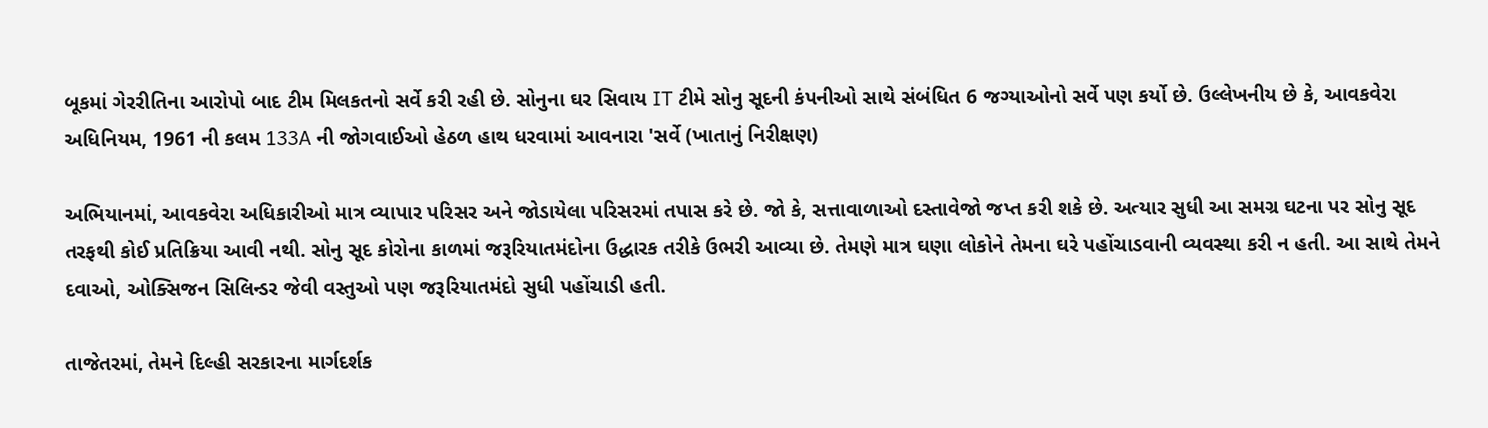બૂકમાં ગેરરીતિના આરોપો બાદ ટીમ મિલકતનો સર્વે કરી રહી છે. સોનુના ઘર સિવાય IT ટીમે સોનુ સૂદની કંપનીઓ સાથે સંબંધિત 6 જગ્યાઓનો સર્વે પણ કર્યો છે. ઉલ્લેખનીય છે કે, આવકવેરા અધિનિયમ, 1961 ની કલમ 133A ની જોગવાઈઓ હેઠળ હાથ ધરવામાં આવનારા 'સર્વે (ખાતાનું નિરીક્ષણ)

અભિયાનમાં, આવકવેરા અધિકારીઓ માત્ર વ્યાપાર પરિસર અને જોડાયેલા પરિસરમાં તપાસ કરે છે. જો કે, સત્તાવાળાઓ દસ્તાવેજો જપ્ત કરી શકે છે. અત્યાર સુધી આ સમગ્ર ઘટના પર સોનુ સૂદ તરફથી કોઈ પ્રતિક્રિયા આવી નથી. સોનુ સૂદ કોરોના કાળમાં જરૂરિયાતમંદોના ઉદ્ધારક તરીકે ઉભરી આવ્યા છે. તેમણે માત્ર ઘણા લોકોને તેમના ઘરે પહોંચાડવાની વ્યવસ્થા કરી ન હતી. આ સાથે તેમને દવાઓ, ઓક્સિજન સિલિન્ડર જેવી વસ્તુઓ પણ જરૂરિયાતમંદો સુધી પહોંચાડી હતી.

તાજેતરમાં, તેમને દિલ્હી સરકારના માર્ગદર્શક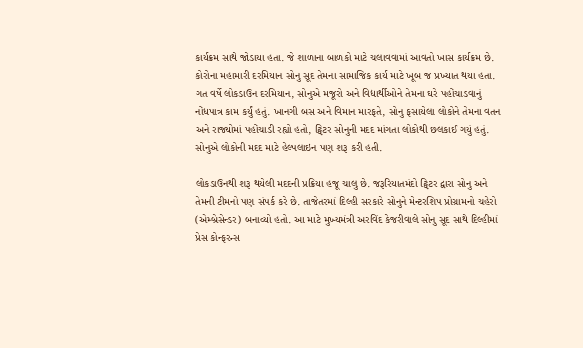કાર્યક્રમ સાથે જોડાયા હતા. જે શાળાના બાળકો માટે ચલાવવામાં આવતો ખાસ કાર્યક્રમ છે. કોરોના મહામારી દરમિયાન સોનુ સૂદ તેમના સામાજિક કાર્ય માટે ખૂબ જ પ્રખ્યાત થયા હતા. ગત વર્ષે લોકડાઉન દરમિયાન, સોનુએ મજૂરો અને વિદ્યાર્થીઓને તેમના ઘરે પહોંચાડવાનું નોંધપાત્ર કામ કર્યું હતું. ખાનગી બસ અને વિમાન મારફતે, સોનુ ફસાયેલા લોકોને તેમના વતન અને રાજ્યોમાં પહોંચાડી રહ્યો હતો, ટ્વિટર સોનુની મદદ માંગતા લોકોથી છલકાઈ ગયું હતું. સોનુએ લોકોની મદદ માટે હેલ્પલાઇન પણ શરૂ કરી હતી.

લોકડાઉનથી શરૂ થયેલી મદદની પ્રક્રિયા હજૂ ચાલુ છે. જરૂરિયાતમંદો ટ્વિટર દ્વારા સોનુ અને તેમની ટીમનો પણ સંપર્ક કરે છે. તાજેતરમાં દિલ્હી સરકારે સોનુને મેન્ટરશિપ પ્રોગ્રામનો ચહેરો (એમ્બ્રેસેન્ડર) બનાવ્યો હતો. આ માટે મુખ્યમંત્રી અરવિંદ કેજરીવાલે સોનુ સૂદ સાથે દિલ્હીમાં પ્રેસ કોન્ફરન્સ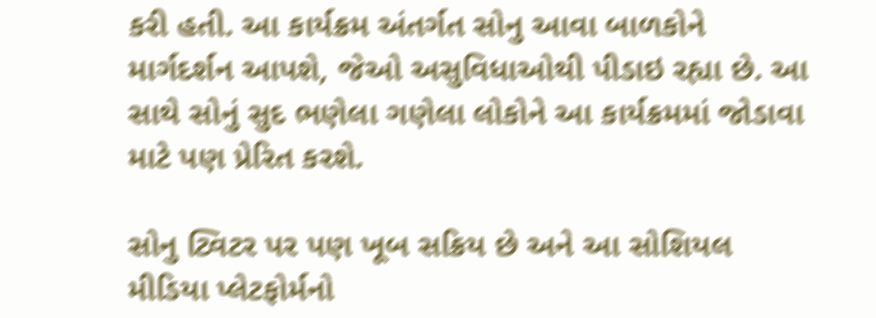કરી હતી. આ કાર્યક્રમ અંતર્ગત સોનુ આવા બાળકોને માર્ગદર્શન આપશે, જેઓ અસુવિધાઓથી પીડાઇ રહ્યા છે. આ સાથે સોનું સુદ ભણેલા ગણેલા લોકોને આ કાર્યક્રમમાં જોડાવા માટે પણ પ્રેરિત કરશે.

સોનુ ટ્વિટર પર પણ ખૂબ સક્રિય છે અને આ સોશિયલ મીડિયા પ્લેટફોર્મનો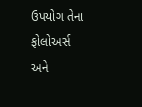ઉપયોગ તેના ફોલોઅર્સ અને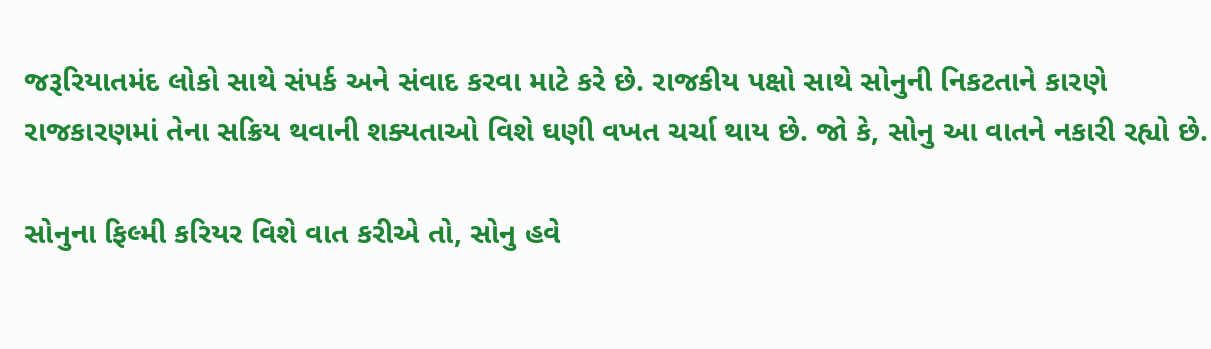જરૂરિયાતમંદ લોકો સાથે સંપર્ક અને સંવાદ કરવા માટે કરે છે. રાજકીય પક્ષો સાથે સોનુની નિકટતાને કારણે રાજકારણમાં તેના સક્રિય થવાની શક્યતાઓ વિશે ઘણી વખત ચર્ચા થાય છે. જો કે, સોનુ આ વાતને નકારી રહ્યો છે.

સોનુના ફિલ્મી કરિયર વિશે વાત કરીએ તો, સોનુ હવે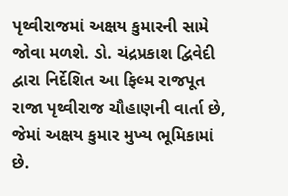પૃથ્વીરાજમાં અક્ષય કુમારની સામે જોવા મળશે. ડો. ચંદ્રપ્રકાશ દ્વિવેદી દ્વારા નિર્દેશિત આ ફિલ્મ રાજપૂત રાજા પૃથ્વીરાજ ચૌહાણની વાર્તા છે, જેમાં અક્ષય કુમાર મુખ્ય ભૂમિકામાં છે.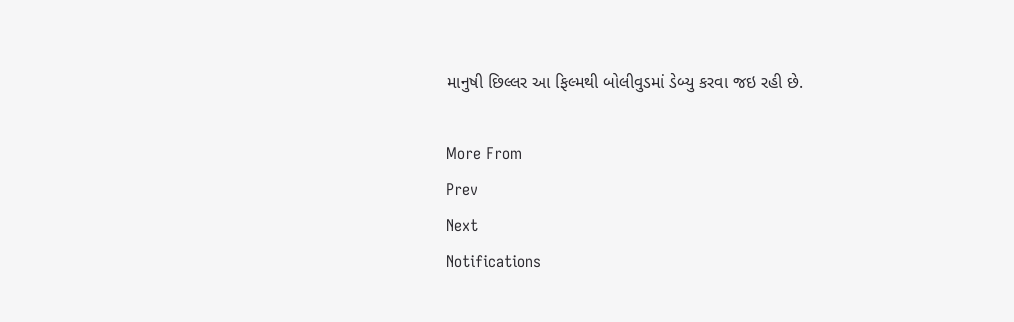માનુષી છિલ્લર આ ફિલ્મથી બોલીવુડમાં ડેબ્યુ કરવા જઇ રહી છે.

More From
Prev
Next
Notifications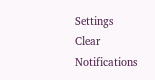Settings
Clear Notifications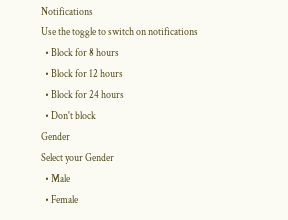Notifications
Use the toggle to switch on notifications
  • Block for 8 hours
  • Block for 12 hours
  • Block for 24 hours
  • Don't block
Gender
Select your Gender
  • Male
  • Female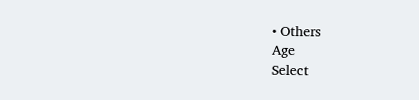• Others
Age
Select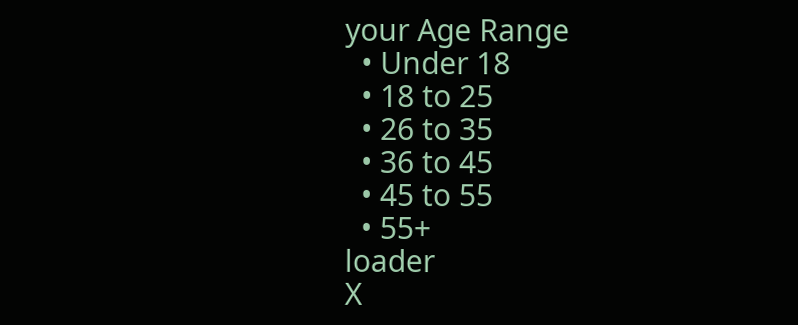your Age Range
  • Under 18
  • 18 to 25
  • 26 to 35
  • 36 to 45
  • 45 to 55
  • 55+
loader
X